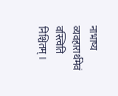नाभाष्य व्यवहारार्थमेवं वस्त्विति निश्चितम् ।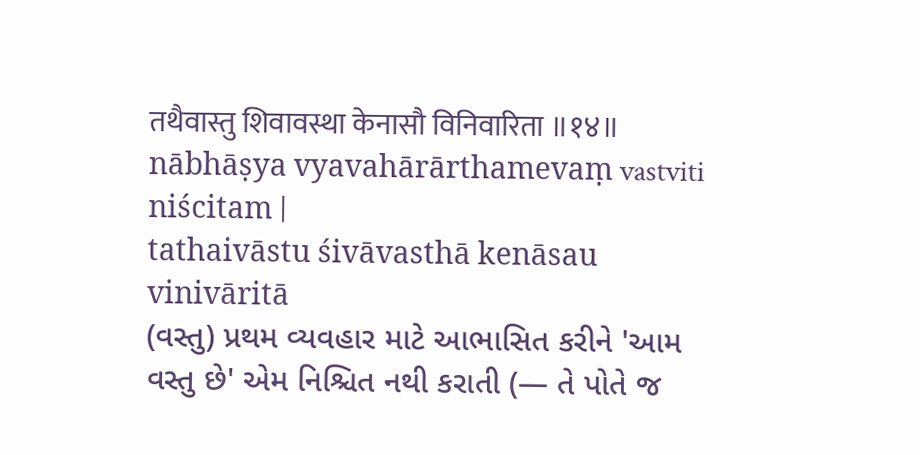तथैवास्तु शिवावस्था केनासौ विनिवारिता ॥१४॥
nābhāṣya vyavahārārthamevaṃ vastviti niścitam |
tathaivāstu śivāvasthā kenāsau vinivāritā
(વસ્તુ) પ્રથમ વ્યવહાર માટે આભાસિત કરીને 'આમ વસ્તુ છે' એમ નિશ્ચિત નથી કરાતી (— તે પોતે જ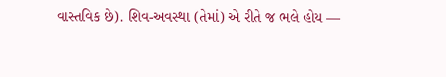વાસ્તવિક છે). શિવ-અવસ્થા (તેમાં) એ રીતે જ ભલે હોય —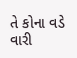તે કોના વડે વારી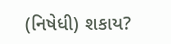(નિષેધી) શકાય?